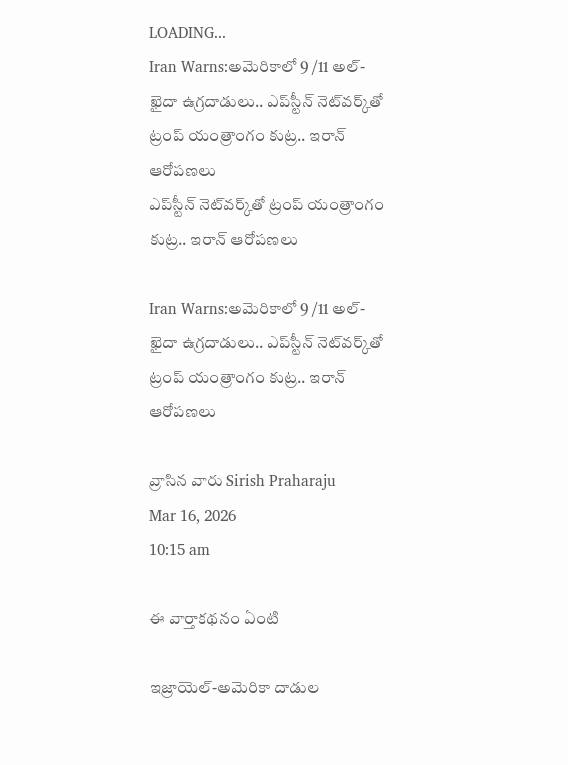LOADING...
Iran Warns:అమెరికాలో 9 /11 అల్-ఖైదా ఉగ్రదాడులు.. ఎప్‌స్టీన్ నెట్‌వర్క్‌తో ట్రంప్ యంత్రాంగం కుట్ర.. ఇరాన్ ఆరోపణలు
ఎప్‌స్టీన్ నెట్‌వర్క్‌తో ట్రంప్ యంత్రాంగం కుట్ర.. ఇరాన్ ఆరోపణలు

Iran Warns:అమెరికాలో 9 /11 అల్-ఖైదా ఉగ్రదాడులు.. ఎప్‌స్టీన్ నెట్‌వర్క్‌తో ట్రంప్ యంత్రాంగం కుట్ర.. ఇరాన్ ఆరోపణలు

వ్రాసిన వారు Sirish Praharaju
Mar 16, 2026
10:15 am

ఈ వార్తాకథనం ఏంటి

ఇజ్రాయెల్-అమెరికా దాడుల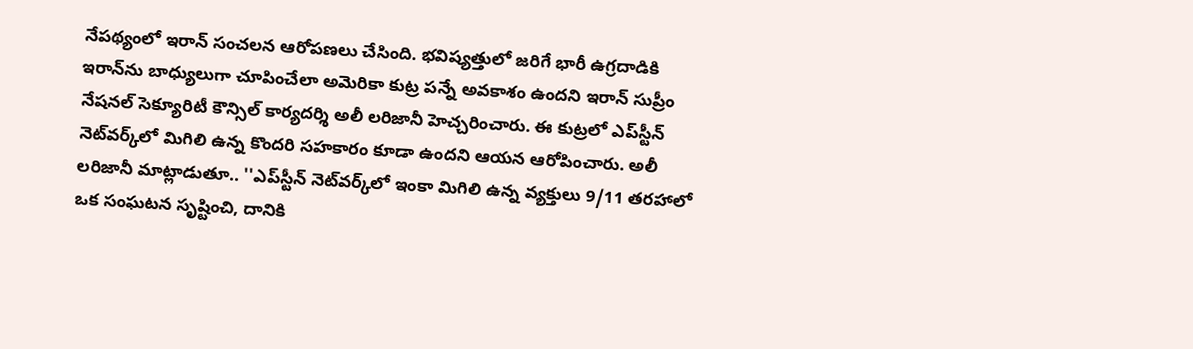నేపథ్యంలో ఇరాన్ సంచలన ఆరోపణలు చేసింది. భవిష్యత్తులో జరిగే భారీ ఉగ్రదాడికి ఇరాన్‌ను బాధ్యులుగా చూపించేలా అమెరికా కుట్ర పన్నే అవకాశం ఉందని ఇరాన్ సుప్రీం నేషనల్ సెక్యూరిటీ కౌన్సిల్ కార్యదర్శి అలీ లరిజానీ హెచ్చరించారు. ఈ కుట్రలో ఎప్‌స్టీన్ నెట్‌వర్క్‌లో మిగిలి ఉన్న కొందరి సహకారం కూడా ఉందని ఆయన ఆరోపించారు. అలీ లరిజానీ మాట్లాడుతూ.. ''ఎప్‌స్టీన్ నెట్‌వర్క్‌లో ఇంకా మిగిలి ఉన్న వ్యక్తులు 9/11 తరహాలో ఒక సంఘటన సృష్టించి, దానికి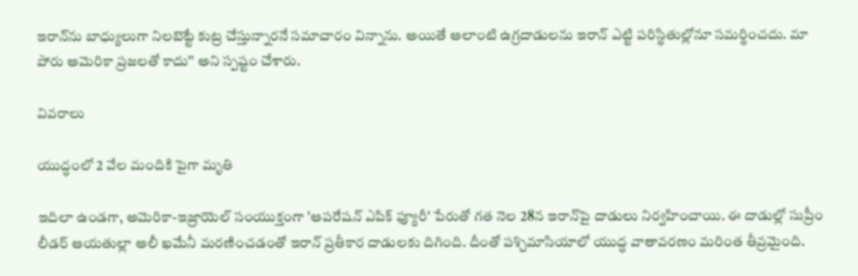ఇరాన్‌ను బాధ్యులుగా నిలబెట్టే కుట్ర చేస్తున్నారనే సమాచారం విన్నాను. అయితే అలాంటి ఉగ్రదాడులను ఇరాన్ ఎట్టి పరిస్థితుల్లోనూ సమర్థించదు. మా పోరు అమెరికా ప్రజలతో కాదు'' అని స్పష్టం చేశారు.

వివరాలు

యుద్ధంలో 2 వేల మందికి పైగా మృతి

ఇదిలా ఉండగా, అమెరికా-ఇజ్రాయెల్ సంయుక్తంగా 'ఆపరేషన్ ఎపిక్ ఫ్యూరీ' పేరుతో గత నెల 28న ఇరాన్‌పై దాడులు నిర్వహించాయి. ఈ దాడుల్లో సుప్రీం లీడర్ ఆయతుల్లా అలీ ఖమేనీ మరణించడంతో ఇరాన్ ప్రతీకార దాడులకు దిగింది. దీంతో పశ్చిమాసియాలో యుద్ధ వాతావరణం మరింత తీవ్రమైంది.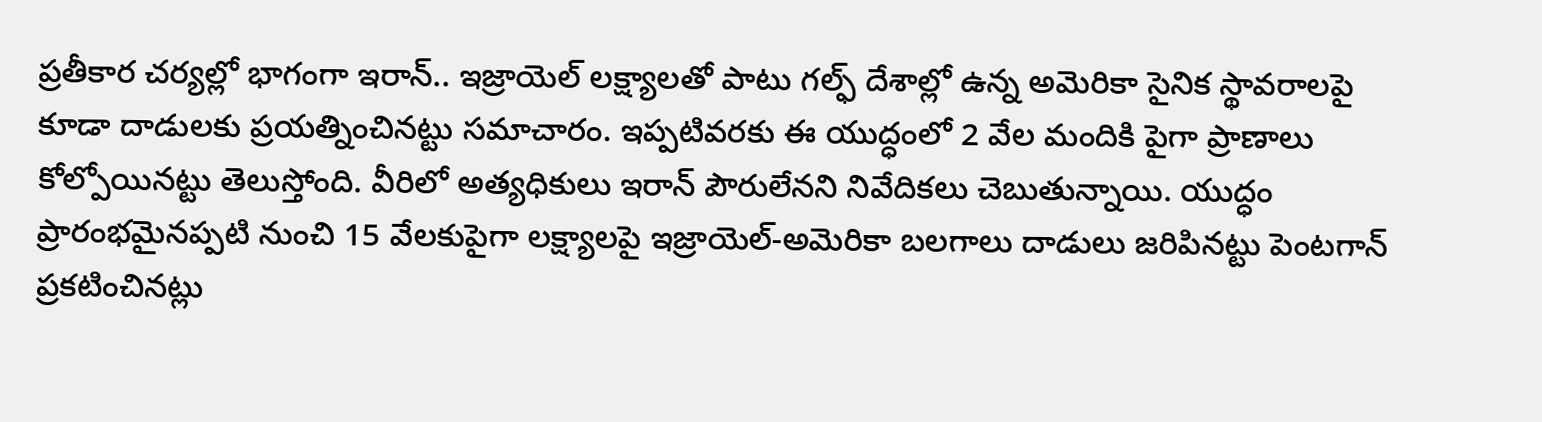ప్రతీకార చర్యల్లో భాగంగా ఇరాన్.. ఇజ్రాయెల్ లక్ష్యాలతో పాటు గల్ఫ్ దేశాల్లో ఉన్న అమెరికా సైనిక స్థావరాలపై కూడా దాడులకు ప్రయత్నించినట్టు సమాచారం. ఇప్పటివరకు ఈ యుద్ధంలో 2 వేల మందికి పైగా ప్రాణాలు కోల్పోయినట్టు తెలుస్తోంది. వీరిలో అత్యధికులు ఇరాన్ పౌరులేనని నివేదికలు చెబుతున్నాయి. యుద్ధం ప్రారంభమైనప్పటి నుంచి 15 వేలకుపైగా లక్ష్యాలపై ఇజ్రాయెల్-అమెరికా బలగాలు దాడులు జరిపినట్టు పెంటగాన్ ప్రకటించినట్లు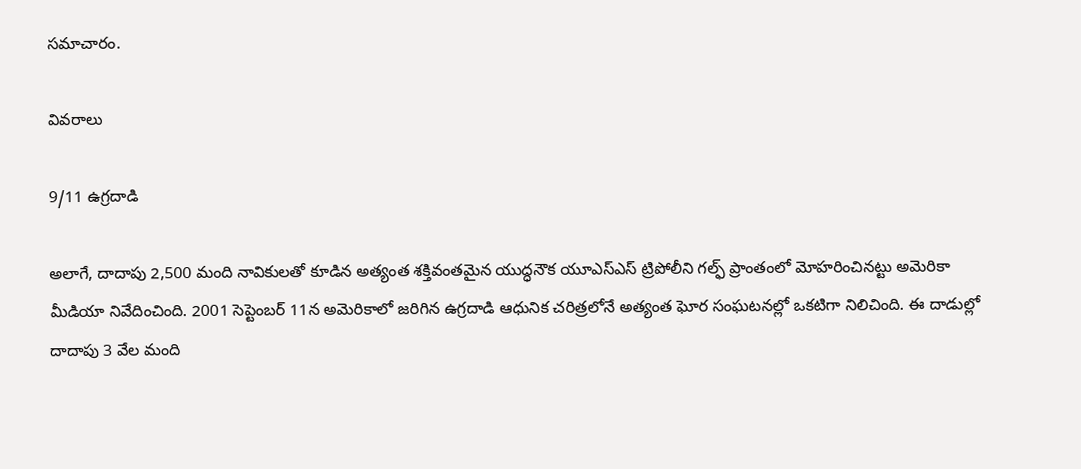సమాచారం.

వివరాలు

9/11 ఉగ్రదాడి

అలాగే, దాదాపు 2,500 మంది నావికులతో కూడిన అత్యంత శక్తివంతమైన యుద్ధనౌక యూఎస్‌ఎస్ ట్రిపోలీని గల్ఫ్ ప్రాంతంలో మోహరించినట్టు అమెరికా మీడియా నివేదించింది. 2001 సెప్టెంబర్ 11న అమెరికాలో జరిగిన ఉగ్రదాడి ఆధునిక చరిత్రలోనే అత్యంత ఘోర సంఘటనల్లో ఒకటిగా నిలిచింది. ఈ దాడుల్లో దాదాపు 3 వేల మంది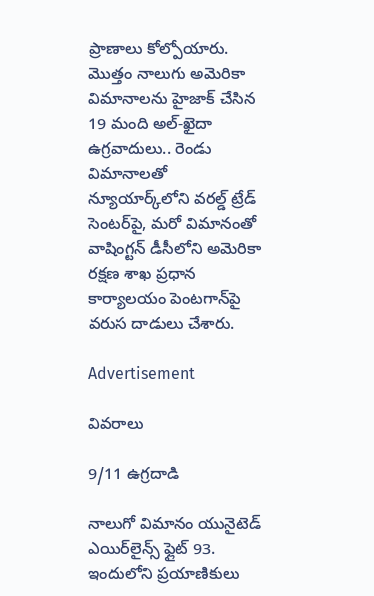ప్రాణాలు కోల్పోయారు. మొత్తం నాలుగు అమెరికా విమానాలను హైజాక్ చేసిన 19 మంది అల్‌-ఖైదా ఉగ్రవాదులు.. రెండు విమానాలతో న్యూయార్క్‌లోని వరల్డ్ ట్రేడ్ సెంటర్‌పై, మరో విమానంతో వాషింగ్టన్ డీసీలోని అమెరికా రక్షణ శాఖ ప్రధాన కార్యాలయం పెంటగాన్‌పై వరుస దాడులు చేశారు.

Advertisement

వివరాలు

9/11 ఉగ్రదాడి

నాలుగో విమానం యునైటెడ్ ఎయిర్‌లైన్స్ ఫ్లైట్ 93. ఇందులోని ప్రయాణికులు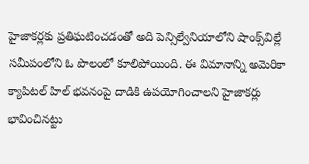హైజాకర్లకు ప్రతిఘటించడంతో అది పెన్సిల్వేనియాలోని షాంక్స్‌విల్లే సమీపంలోని ఓ పొలంలో కూలిపోయింది. ఈ విమానాన్ని అమెరికా క్యాపిటల్ హిల్ భవనంపై దాడికి ఉపయోగించాలని హైజాకర్లు భావించినట్టు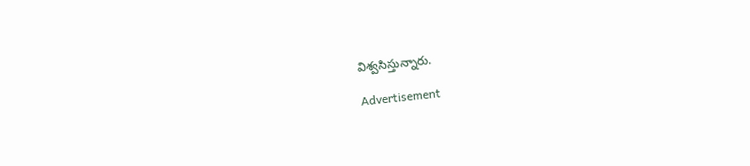విశ్వసిస్తున్నారు.

Advertisement